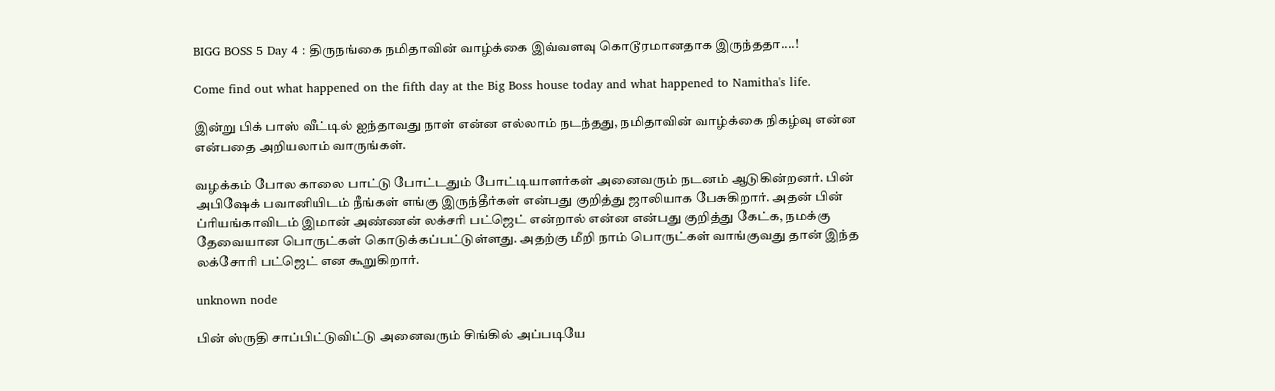BIGG BOSS 5 Day 4 : திருநங்கை நமிதாவின் வாழ்க்கை இவ்வளவு கொடூரமானதாக இருந்ததா....!

Come find out what happened on the fifth day at the Big Boss house today and what happened to Namitha's life.

இன்று பிக் பாஸ் வீட்டில் ஐந்தாவது நாள் என்ன எல்லாம் நடந்தது, நமிதாவின் வாழ்க்கை நிகழ்வு என்ன என்பதை அறியலாம் வாருங்கள்.

வழக்கம் போல காலை பாட்டு போட்டதும் போட்டியாளர்கள் அனைவரும் நடனம் ஆடுகின்றனர். பின் அபிஷேக் பவானியிடம் நீங்கள் எங்கு இருந்தீர்கள் என்பது குறித்து ஜாலியாக பேசுகிறார். அதன் பின் ப்ரியங்காவிடம் இமான் அண்ணன் லக்சரி பட்ஜெட் என்றால் என்ன என்பது குறித்து கேட்க, நமக்கு தேவையான பொருட்கள் கொடுக்கப்பட்டுள்ளது. அதற்கு மீறி நாம் பொருட்கள் வாங்குவது தான் இந்த லக்சோரி பட்ஜெட் என கூறுகிறார்.

unknown node

பின் ஸ்ருதி சாப்பிட்டுவிட்டு அனைவரும் சிங்கில் அப்படியே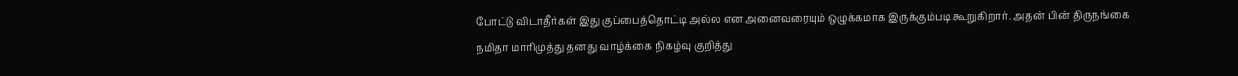போட்டு விடாதீர்கள் இது குப்பைத்தொட்டி அல்ல என அனைவரையும் ஒழுக்கமாக இருக்கும்படி கூறுகிறார். அதன் பின் திருநங்கை நமிதா மாரிமுத்து தனது வாழ்க்கை நிகழ்வு குறித்து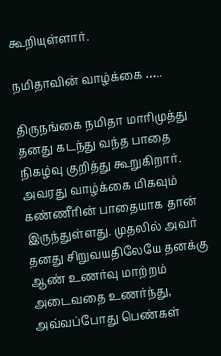கூறியுள்ளார்.

நமிதாவின் வாழ்க்கை …..

திருநங்கை நமிதா மாரிமுத்து தனது கடந்து வந்த பாதை நிகழ்வு குறித்து கூறுகிறார். அவரது வாழ்க்கை மிகவும் கண்ணீரின் பாதையாக தான் இருந்துள்ளது. முதலில் அவர் தனது சிறுவயதிலேயே தனக்கு ஆண் உணர்வு மாற்றம் அடைவதை உணர்ந்து, அவ்வப்போது பெண்கள்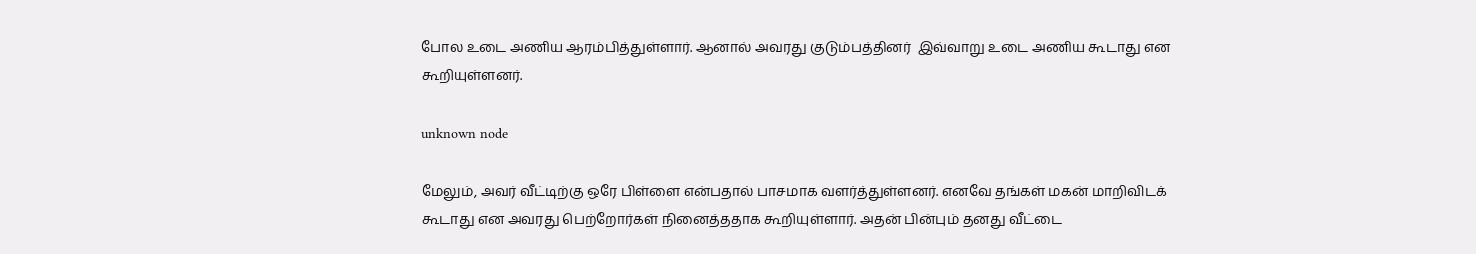போல உடை அணிய ஆரம்பித்துள்ளார். ஆனால் அவரது குடும்பத்தினர்  இவ்வாறு உடை அணிய கூடாது என கூறியுள்ளனர்.

unknown node

மேலும், அவர் வீட்டிற்கு ஒரே பிள்ளை என்பதால் பாசமாக வளர்த்துள்ளனர். எனவே தங்கள் மகன் மாறிவிடக் கூடாது என அவரது பெற்றோர்கள் நினைத்ததாக கூறியுள்ளார். அதன் பின்பும் தனது வீட்டை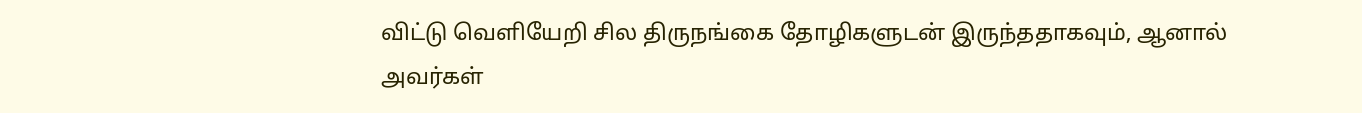விட்டு வெளியேறி சில திருநங்கை தோழிகளுடன் இருந்ததாகவும், ஆனால் அவர்கள்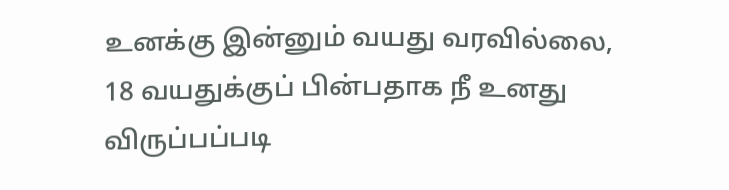உனக்கு இன்னும் வயது வரவில்லை, 18 வயதுக்குப் பின்பதாக நீ உனது விருப்பப்படி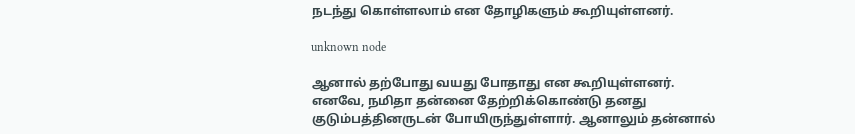நடந்து கொள்ளலாம் என தோழிகளும் கூறியுள்ளனர்.

unknown node

ஆனால் தற்போது வயது போதாது என கூறியுள்ளனர். எனவே, நமிதா தன்னை தேற்றிக்கொண்டு தனது குடும்பத்தினருடன் போயிருந்துள்ளார். ஆனாலும் தன்னால்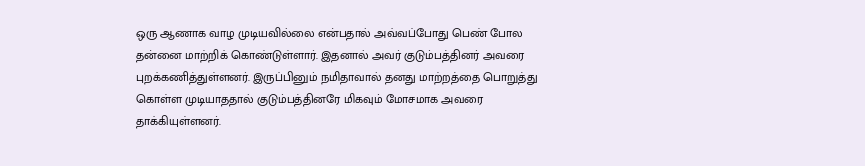ஒரு ஆணாக வாழ முடியவில்லை என்பதால் அவ்வப்போது பெண் போல தன்னை மாற்றிக் கொண்டுள்ளார். இதனால் அவர் குடும்பத்தினர் அவரை புறக்கணித்துள்ளனர். இருப்பினும் நமிதாவால் தனது மாற்றத்தை பொறுத்து கொள்ள முடியாததால் குடும்பத்தினரே மிகவும் மோசமாக அவரை தாக்கியுள்ளனர்.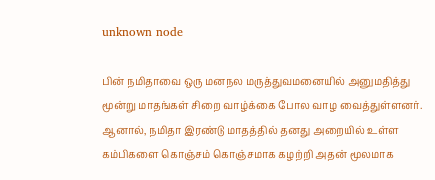unknown node

பின் நமிதாவை ஒரு மனநல மருத்துவமனையில் அனுமதித்து மூன்று மாதங்கள் சிறை வாழ்க்கை போல வாழ வைத்துள்ளனர். ஆனால், நமிதா இரண்டு மாதத்தில் தனது அறையில் உள்ள கம்பிகளை கொஞ்சம் கொஞ்சமாக கழற்றி அதன் மூலமாக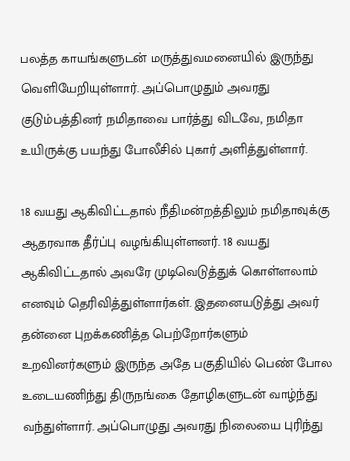பலத்த காயங்களுடன் மருத்துவமனையில் இருந்து வெளியேறியுள்ளார். அப்பொழுதும் அவரது குடும்பத்தினர் நமிதாவை பார்த்து விடவே, நமிதா உயிருக்கு பயந்து போலீசில் புகார் அளித்துள்ளார்.

18 வயது ஆகிவிட்டதால் நீதிமன்றத்திலும் நமிதாவுக்கு ஆதரவாக தீர்ப்பு வழங்கியுள்ளனர். 18 வயது ஆகிவிட்டதால் அவரே முடிவெடுத்துக் கொள்ளலாம் எனவும் தெரிவித்துள்ளார்கள். இதனையடுத்து அவர் தன்னை புறக்கணித்த பெற்றோர்களும் உறவினர்களும் இருந்த அதே பகுதியில் பெண் போல உடையணிந்து திருநங்கை தோழிகளுடன் வாழ்ந்து வந்துள்ளார். அப்பொழுது அவரது நிலையை புரிந்து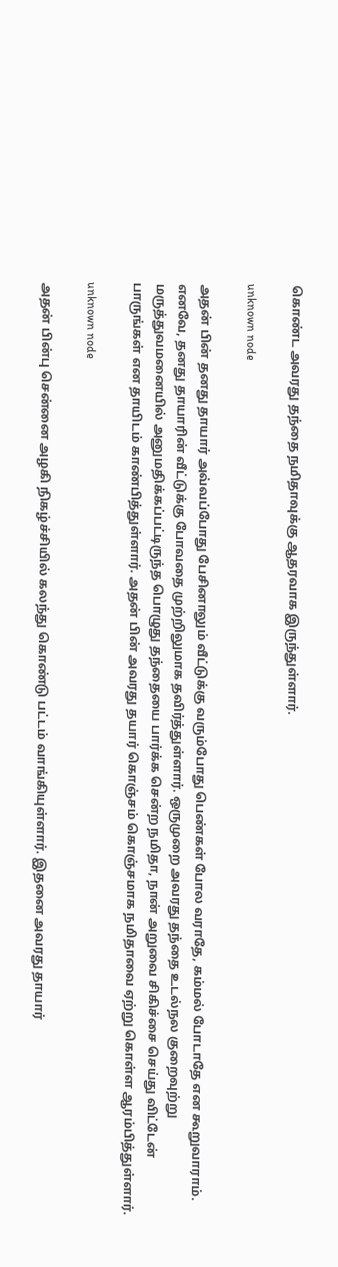கொண்ட அவரது தந்தை நமிதாவுக்கு ஆதரவாக இருந்துள்ளார்.

unknown node

அதன் பின் தனது தாயார் அவ்வப்போது பேசினாலும் வீட்டுக்கு வரும்போது பெண்கள் போல வராதே, கம்மல் போடாதே என கூறுவாராம். எனவே, தனது தாயாரின் வீட்டுக்கு போவதை முற்றிலுமாக தவிர்த்துள்ளார். ஒருமுறை அவரது தந்தை உடல்நல குறைவுற்று மருத்துவமனையில் அனுமதிக்கப்பட்டிருந்த பொழுது தந்தையை பார்க்க சென்ற நமிதா, நான் அறுவை சிகிச்சை செய்து விட்டேன் பாருங்கள் என தாயிடம் காண்பித்துள்ளார். அதன் பின் அவரது தயார் கொஞ்சம் கொஞ்சமாக நமிதாவை ஏற்று கொள்ள ஆரம்பித்துள்ளார்.

unknown node

அதன் பின்பு சென்னை அழகி நிகழ்ச்சியில் கலந்து கொண்டு பட்டம் வாங்கியுள்ளார். இதனை அவரது தாயார்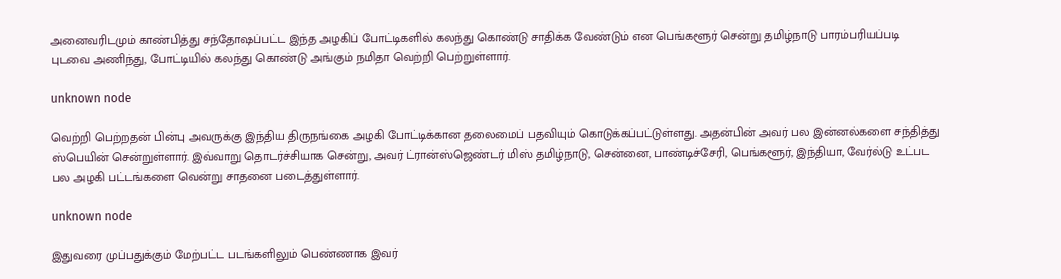அனைவரிடமும் காண்பித்து சந்தோஷப்பட்ட இந்த அழகிப் போட்டிகளில் கலந்து கொண்டு சாதிக்க வேண்டும் என பெங்களூர் சென்று தமிழ்நாடு பாரம்பரியப்படி புடவை அணிந்து, போட்டியில் கலந்து கொண்டு அங்கும் நமிதா வெற்றி பெற்றுள்ளார்.

unknown node

வெற்றி பெற்றதன் பின்பு அவருக்கு இந்திய திருநங்கை அழகி போட்டிக்கான தலைமைப் பதவியும் கொடுக்கப்பட்டுள்ளது. அதன்பின் அவர் பல இன்னல்களை சந்தித்து ஸ்பெயின் சென்றுள்ளார். இவ்வாறு தொடர்ச்சியாக சென்று, அவர் ட்ரான்ஸ்ஜெண்டர் மிஸ் தமிழ்நாடு, சென்னை, பாண்டிச்சேரி, பெங்களூர், இந்தியா, வேர்ல்டு உட்பட பல அழகி பட்டங்களை வென்று சாதனை படைத்துள்ளார்.

unknown node

இதுவரை முப்பதுக்கும் மேற்பட்ட படங்களிலும் பெண்ணாக இவர்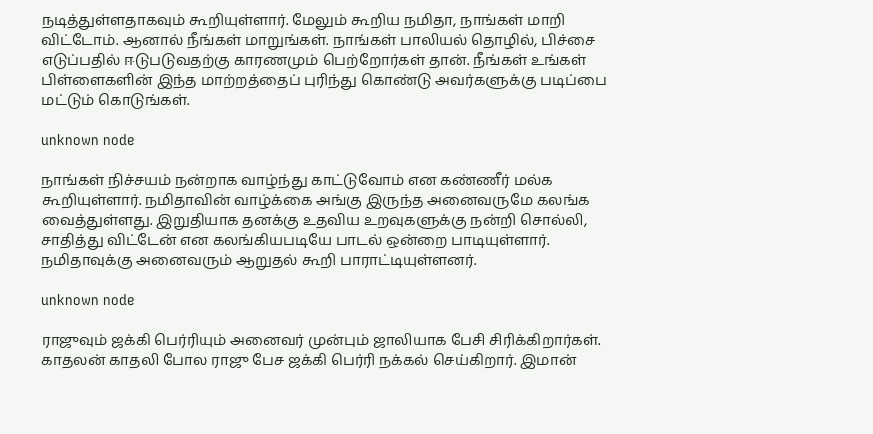நடித்துள்ளதாகவும் கூறியுள்ளார். மேலும் கூறிய நமிதா, நாங்கள் மாறி விட்டோம். ஆனால் நீங்கள் மாறுங்கள். நாங்கள் பாலியல் தொழில், பிச்சை எடுப்பதில் ஈடுபடுவதற்கு காரணமும் பெற்றோர்கள் தான். நீங்கள் உங்கள் பிள்ளைகளின் இந்த மாற்றத்தைப் புரிந்து கொண்டு அவர்களுக்கு படிப்பை மட்டும் கொடுங்கள்.

unknown node

நாங்கள் நிச்சயம் நன்றாக வாழ்ந்து காட்டுவோம் என கண்ணீர் மல்க கூறியுள்ளார். நமிதாவின் வாழ்க்கை அங்கு இருந்த அனைவருமே கலங்க வைத்துள்ளது. இறுதியாக தனக்கு உதவிய உறவுகளுக்கு நன்றி சொல்லி, சாதித்து விட்டேன் என கலங்கியபடியே பாடல் ஒன்றை பாடியுள்ளார். நமிதாவுக்கு அனைவரும் ஆறுதல் கூறி பாராட்டியுள்ளனர்.

unknown node

ராஜுவும் ஜக்கி பெர்ரியும் அனைவர் முன்பும் ஜாலியாக பேசி சிரிக்கிறார்கள். காதலன் காதலி போல ராஜு பேச ஜக்கி பெர்ரி நக்கல் செய்கிறார். இமான்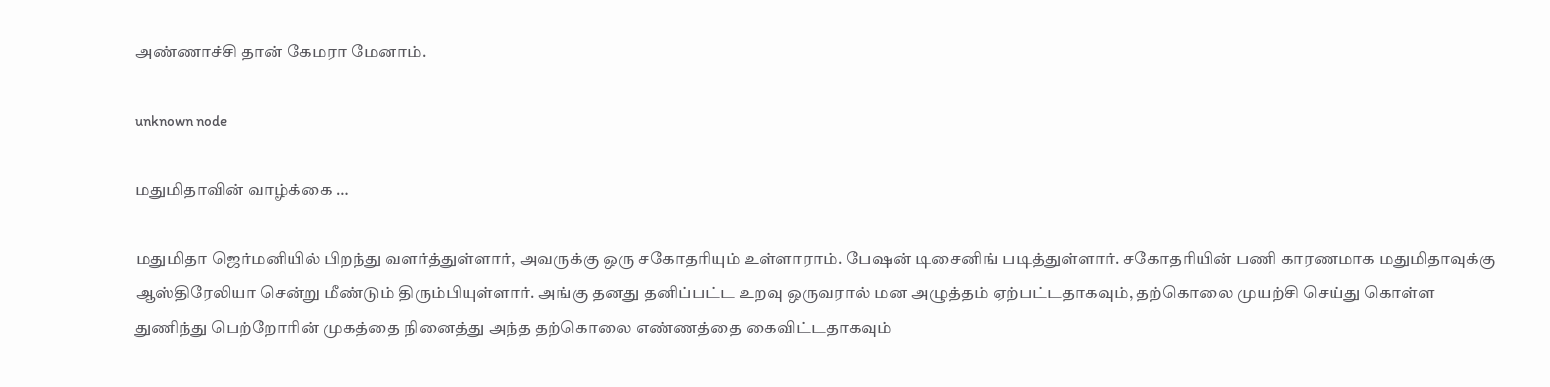அண்ணாச்சி தான் கேமரா மேனாம்.

unknown node

மதுமிதாவின் வாழ்க்கை …

மதுமிதா ஜெர்மனியில் பிறந்து வளர்த்துள்ளார், அவருக்கு ஒரு சகோதரியும் உள்ளாராம். பேஷன் டிசைனிங் படித்துள்ளார். சகோதரியின் பணி காரணமாக மதுமிதாவுக்கு ஆஸ்திரேலியா சென்று மீண்டும் திரும்பியுள்ளார். அங்கு தனது தனிப்பட்ட உறவு ஒருவரால் மன அழுத்தம் ஏற்பட்டதாகவும், தற்கொலை முயற்சி செய்து கொள்ள துணிந்து பெற்றோரின் முகத்தை நினைத்து அந்த தற்கொலை எண்ணத்தை கைவிட்டதாகவும்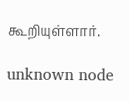கூறியுள்ளார்.

unknown node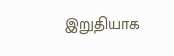இறுதியாக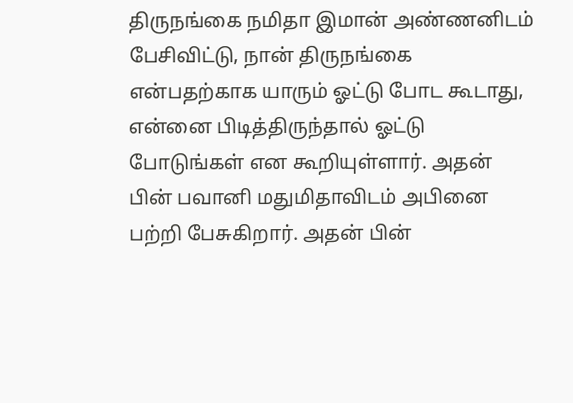திருநங்கை நமிதா இமான் அண்ணனிடம் பேசிவிட்டு, நான் திருநங்கை என்பதற்காக யாரும் ஓட்டு போட கூடாது, என்னை பிடித்திருந்தால் ஓட்டு போடுங்கள் என கூறியுள்ளார். அதன் பின் பவானி மதுமிதாவிடம் அபினை பற்றி பேசுகிறார். அதன் பின்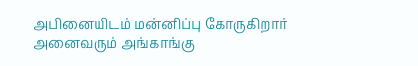அபினையிடம் மன்னிப்பு கோருகிறார் அனைவரும் அங்காங்கு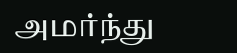அமர்ந்து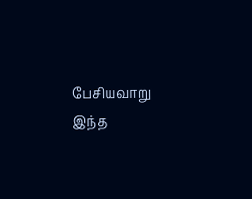பேசியவாறு இந்த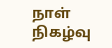நாள் நிகழ்வு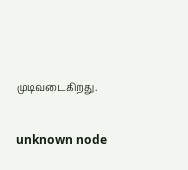முடிவடைகிறது.

unknown node